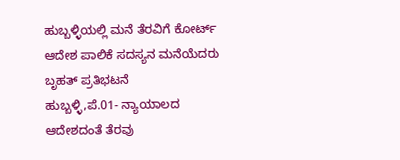ಹುಬ್ಬಳ್ಳಿಯಲ್ಲಿ ಮನೆ ತೆರವಿಗೆ ಕೋರ್ಟ್ ಆದೇಶ ಪಾಲಿಕೆ ಸದಸ್ಯನ ಮನೆಯೆದರು ಬೃಹತ್ ಪ್ರತಿಭಟನೆ
ಹುಬ್ಬಳ್ಳಿ,ಪೆ.01- ನ್ಯಾಯಾಲದ ಆದೇಶದಂತೆ ತೆರವು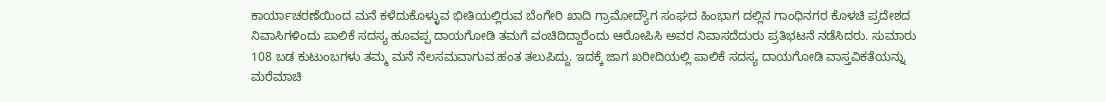ಕಾರ್ಯಾಚರಣೆಯಿಂದ ಮನೆ ಕಳೆದುಕೊಳ್ಳುವ ಭೀತಿಯಲ್ಲಿರುವ ಬೆಂಗೇರಿ ಖಾದಿ ಗ್ರಾಮೋದ್ಯೌಗ ಸಂಘದ ಹಿಂಭಾಗ ದಲ್ಲಿನ ಗಾಂಧಿನಗರ ಕೊಳಚಿ ಪ್ರದೇಶದ ನಿವಾಸಿಗಳಿಂದು ಪಾಲಿಕೆ ಸದಸ್ಯ ಹೂವಪ್ಪ ದಾಯಗೋಡಿ ತಮಗೆ ವಂಚಿದಿದ್ದಾರೆಂದು ಆರೋಪಿಸಿ ಅವರ ನಿವಾಸದೆದುರು ಪ್ರತಿಭಟನೆ ನಡೆಸಿದರು. ಸುಮಾರು 108 ಬಡ ಕುಟುಂಬಗಳು ತಮ್ಮ ಮನೆ ನೆಲಸಮವಾಗುವ ಹಂತ ತಲುಪಿದ್ದು. ಇದಕ್ಕೆ ಜಾಗ ಖರೀದಿಯಲ್ಲಿ ಪಾಲಿಕೆ ಸದಸ್ಯ ದಾಯಗೋಡಿ ವಾಸ್ತವಿಕತೆಯನ್ನು ಮರೆಮಾಚಿ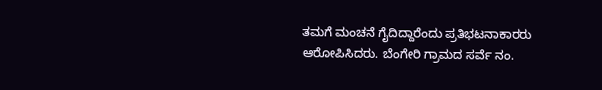ತಮಗೆ ಮಂಚನೆ ಗೈದಿದ್ದಾರೆಂದು ಪ್ರತಿಭಟನಾಕಾರರು ಆರೋಪಿಸಿದರು. ಬೆಂಗೇರಿ ಗ್ರಾಮದ ಸರ್ವೆ ನಂ.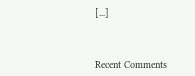[...]



Recent Comments